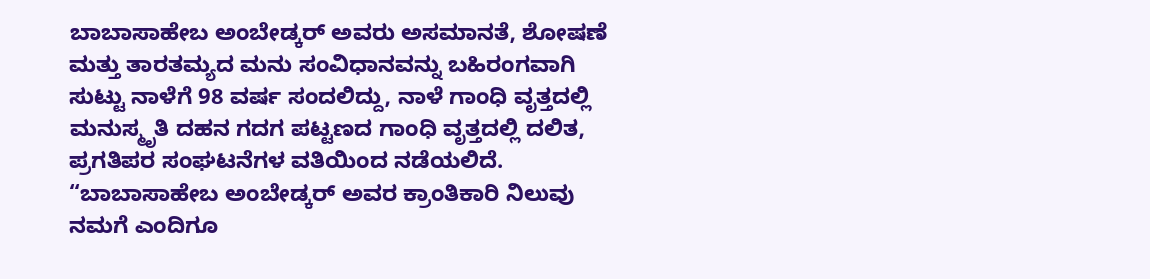ಬಾಬಾಸಾಹೇಬ ಅಂಬೇಡ್ಕರ್ ಅವರು ಅಸಮಾನತೆ, ಶೋಷಣೆ ಮತ್ತು ತಾರತಮ್ಯದ ಮನು ಸಂವಿಧಾನವನ್ನು ಬಹಿರಂಗವಾಗಿ ಸುಟ್ಟು ನಾಳೆಗೆ 98 ವರ್ಷ ಸಂದಲಿದ್ದು, ನಾಳೆ ಗಾಂಧಿ ವೃತ್ತದಲ್ಲಿ ಮನುಸ್ಮೃತಿ ದಹನ ಗದಗ ಪಟ್ಟಣದ ಗಾಂಧಿ ವೃತ್ತದಲ್ಲಿ ದಲಿತ, ಪ್ರಗತಿಪರ ಸಂಘಟನೆಗಳ ವತಿಯಿಂದ ನಡೆಯಲಿದೆ.
“ಬಾಬಾಸಾಹೇಬ ಅಂಬೇಡ್ಕರ್ ಅವರ ಕ್ರಾಂತಿಕಾರಿ ನಿಲುವು ನಮಗೆ ಎಂದಿಗೂ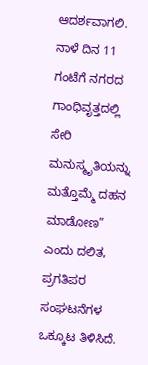ಆದರ್ಶವಾಗಲಿ. ನಾಳೆ ದಿನ 11 ಗಂಟೆಗೆ ನಗರದ ಗಾಂಧಿವೃತ್ತದಲ್ಲಿ ಸೇರಿ ಮನುಸ್ಮೃತಿಯನ್ನು ಮತ್ತೊಮ್ಮೆ ದಹನ ಮಾಡೋಣ” ಎಂದು ದಲಿತ, ಪ್ರಗತಿಪರ ಸಂಘಟನೆಗಳ ಒಕ್ಕೂಟ ತಿಳಿಸಿದೆ.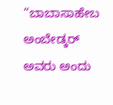“ಬಾಬಾಸಾಹೇಬ ಅಂಬೇಡ್ಕರ್ ಅವರು ಅಂದು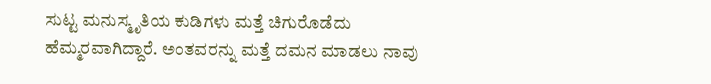ಸುಟ್ಟ ಮನುಸ್ಮೃತಿಯ ಕುಡಿಗಳು ಮತ್ತೆ ಚಿಗುರೊಡೆದು ಹೆಮ್ಮರವಾಗಿದ್ದಾರೆ. ಅಂತವರನ್ನು ಮತ್ತೆ ದಮನ ಮಾಡಲು ನಾವು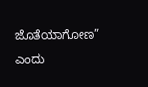ಜೊತೆಯಾಗೋಣ” ಎಂದು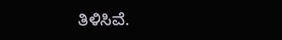ತಿಳಿಸಿವೆ.